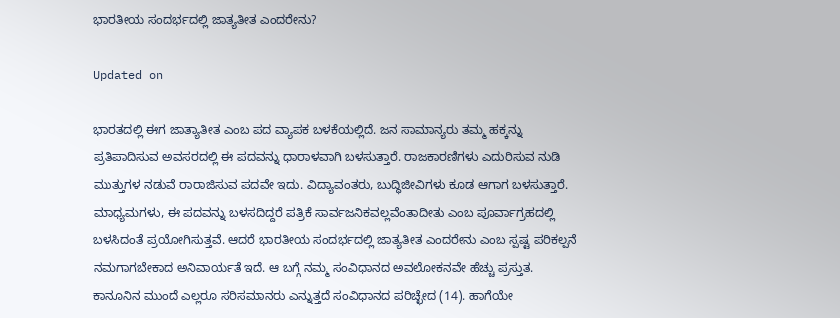ಭಾರತೀಯ ಸಂದರ್ಭದಲ್ಲಿ ಜಾತ್ಯತೀತ ಎಂದರೇನು?

Updated on

ಭಾರತದಲ್ಲಿ ಈಗ ಜಾತ್ಯಾತೀತ ಎಂಬ ಪದ ವ್ಯಾಪಕ ಬಳಕೆಯಲ್ಲಿದೆ. ಜನ ಸಾಮಾನ್ಯರು ತಮ್ಮ ಹಕ್ಕನ್ನು ಪ್ರತಿಪಾದಿಸುವ ಅವಸರದಲ್ಲಿ ಈ ಪದವನ್ನು ಧಾರಾಳವಾಗಿ ಬಳಸುತ್ತಾರೆ. ರಾಜಕಾರಣಿಗಳು ಎದುರಿಸುವ ನುಡಿ ಮುತ್ತುಗಳ ನಡುವೆ ರಾರಾಜಿಸುವ ಪದವೇ ಇದು. ವಿದ್ಯಾವಂತರು, ಬುದ್ಧಿಜೀವಿಗಳು ಕೂಡ ಆಗಾಗ ಬಳಸುತ್ತಾರೆ. ಮಾಧ್ಯಮಗಳು, ಈ ಪದವನ್ನು ಬಳಸದಿದ್ದರೆ ಪತ್ರಿಕೆ ಸಾರ್ವಜನಿಕವಲ್ಲವೆಂತಾದೀತು ಎಂಬ ಪೂರ್ವಾಗ್ರಹದಲ್ಲಿ ಬಳಸಿದಂತೆ ಪ್ರಯೋಗಿಸುತ್ತವೆ. ಆದರೆ ಭಾರತೀಯ ಸಂದರ್ಭದಲ್ಲಿ ಜಾತ್ಯತೀತ ಎಂದರೇನು ಎಂಬ ಸ್ಪಷ್ಟ ಪರಿಕಲ್ಪನೆ ನಮಗಾಗಬೇಕಾದ ಅನಿವಾರ್ಯತೆ ಇದೆ. ಆ ಬಗ್ಗೆ ನಮ್ಮ ಸಂವಿಧಾನದ ಅವಲೋಕನವೇ ಹೆಚ್ಚು ಪ್ರಸ್ತುತ.
ಕಾನೂನಿನ ಮುಂದೆ ಎಲ್ಲರೂ ಸರಿಸಮಾನರು ಎನ್ನುತ್ತದೆ ಸಂವಿಧಾನದ ಪರಿಚ್ಛೇದ (14). ಹಾಗೆಯೇ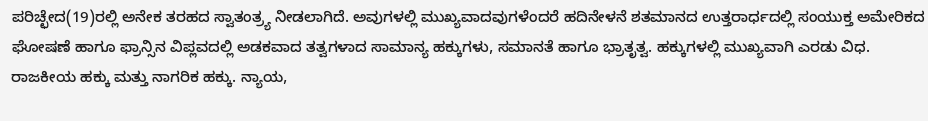ಪರಿಚ್ಛೇದ(19)ರಲ್ಲಿ ಅನೇಕ ತರಹದ ಸ್ವಾತಂತ್ರ್ಯ ನೀಡಲಾಗಿದೆ. ಅವುಗಳಲ್ಲಿ ಮುಖ್ಯವಾದವುಗಳೆಂದರೆ ಹದಿನೇಳನೆ ಶತಮಾನದ ಉತ್ತರಾರ್ಧದಲ್ಲಿ ಸಂಯುಕ್ತ ಅಮೇರಿಕದ ಘೋಷಣೆ ಹಾಗೂ ಫ್ರಾನ್ಸಿನ ವಿಪ್ಲವದಲ್ಲಿ ಅಡಕವಾದ ತತ್ವಗಳಾದ ಸಾಮಾನ್ಯ ಹಕ್ಕುಗಳು, ಸಮಾನತೆ ಹಾಗೂ ಭ್ರಾತೃತ್ವ. ಹಕ್ಕುಗಳಲ್ಲಿ ಮುಖ್ಯವಾಗಿ ಎರಡು ವಿಧ. ರಾಜಕೀಯ ಹಕ್ಕು ಮತ್ತು ನಾಗರಿಕ ಹಕ್ಕು. ನ್ಯಾಯ,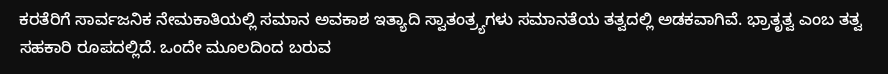ಕರತೆರಿಗೆ ಸಾರ್ವಜನಿಕ ನೇಮಕಾತಿಯಲ್ಲಿ ಸಮಾನ ಅವಕಾಶ ಇತ್ಯಾದಿ ಸ್ವಾತಂತ್ರ್ಯಗಳು ಸಮಾನತೆಯ ತತ್ವದಲ್ಲಿ ಅಡಕವಾಗಿವೆ. ಭ್ರಾತೃತ್ವ ಎಂಬ ತತ್ವ ಸಹಕಾರಿ ರೂಪದಲ್ಲಿದೆ. ಒಂದೇ ಮೂಲದಿಂದ ಬರುವ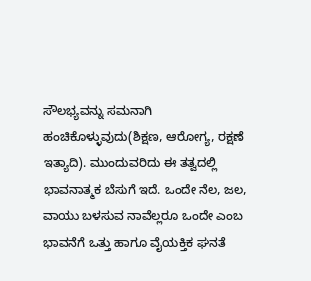ಸೌಲಭ್ಯವನ್ನು ಸಮನಾಗಿ ಹಂಚಿಕೊಳ್ಳುವುದು(ಶಿಕ್ಷಣ, ಆರೋಗ್ಯ, ರಕ್ಷಣೆ ಇತ್ಯಾದಿ). ಮುಂದುವರಿದು ಈ ತತ್ವದಲ್ಲಿ ಭಾವನಾತ್ಮಕ ಬೆಸುಗೆ ಇದೆ. ಒಂದೇ ನೆಲ, ಜಲ, ವಾಯು ಬಳಸುವ ನಾವೆಲ್ಲರೂ ಒಂದೇ ಎಂಬ ಭಾವನೆಗೆ ಒತ್ತು ಹಾಗೂ ವೈಯಕ್ತಿಕ ಘನತೆ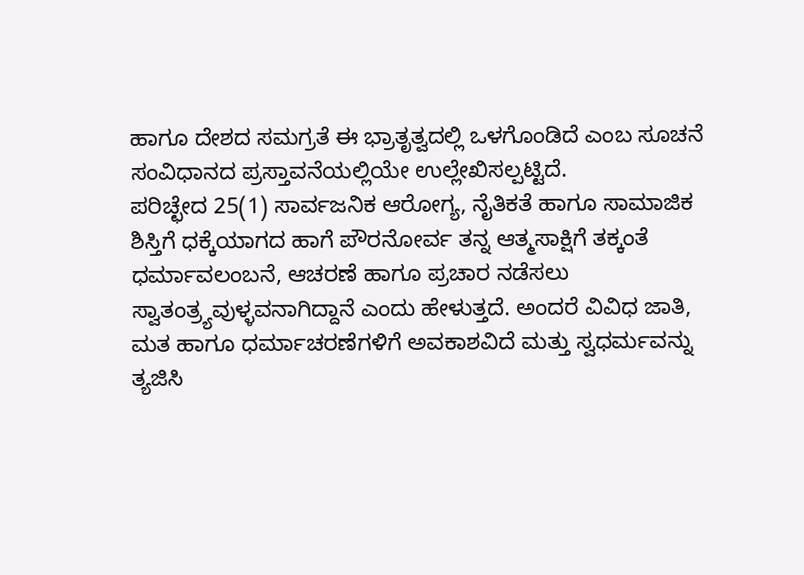ಹಾಗೂ ದೇಶದ ಸಮಗ್ರತೆ ಈ ಭ್ರಾತೃತ್ವದಲ್ಲಿ ಒಳಗೊಂಡಿದೆ ಎಂಬ ಸೂಚನೆ ಸಂವಿಧಾನದ ಪ್ರಸ್ತಾವನೆಯಲ್ಲಿಯೇ ಉಲ್ಲೇಖಿಸಲ್ಪಟ್ಟಿದೆ.
ಪರಿಚ್ಛೇದ 25(1) ಸಾರ್ವಜನಿಕ ಆರೋಗ್ಯ, ನೈತಿಕತೆ ಹಾಗೂ ಸಾಮಾಜಿಕ ಶಿಸ್ತಿಗೆ ಧಕ್ಕೆಯಾಗದ ಹಾಗೆ ಪೌರನೋರ್ವ ತನ್ನ ಆತ್ಮಸಾಕ್ಷಿಗೆ ತಕ್ಕಂತೆ ಧರ್ಮಾವಲಂಬನೆ, ಆಚರಣೆ ಹಾಗೂ ಪ್ರಚಾರ ನಡೆಸಲು ಸ್ವಾತಂತ್ರ್ಯವುಳ್ಳವನಾಗಿದ್ದಾನೆ ಎಂದು ಹೇಳುತ್ತದೆ. ಅಂದರೆ ವಿವಿಧ ಜಾತಿ, ಮತ ಹಾಗೂ ಧರ್ಮಾಚರಣೆಗಳಿಗೆ ಅವಕಾಶವಿದೆ ಮತ್ತು ಸ್ವಧರ್ಮವನ್ನು ತ್ಯಜಿಸಿ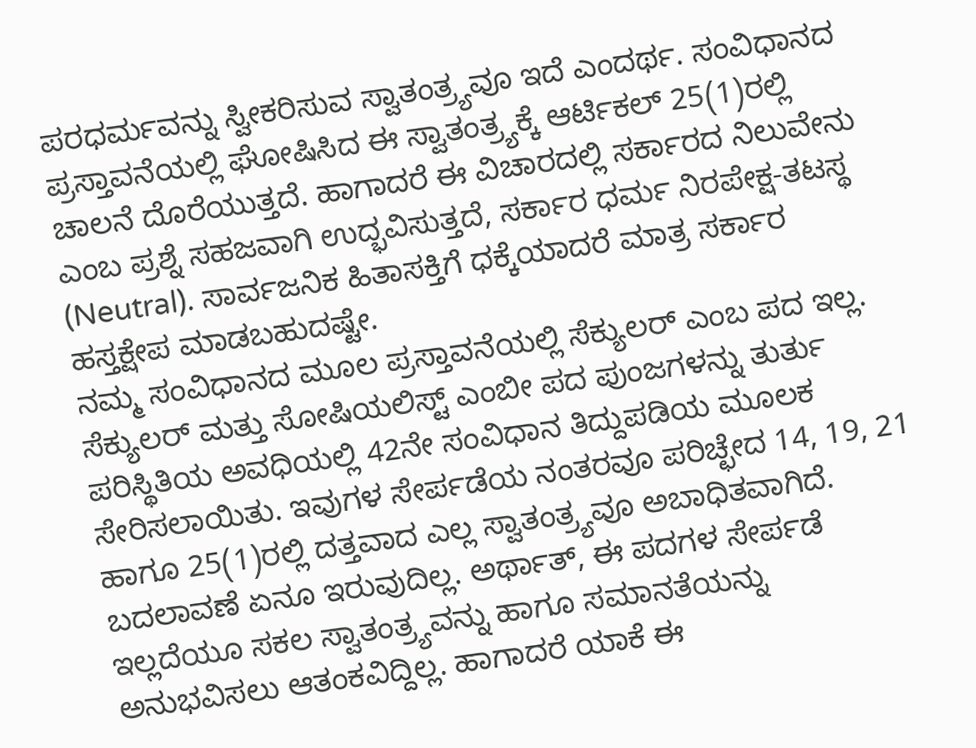ಪರಧರ್ಮವನ್ನು ಸ್ವೀಕರಿಸುವ ಸ್ವಾತಂತ್ರ್ಯವೂ ಇದೆ ಎಂದರ್ಥ. ಸಂವಿಧಾನದ ಪ್ರಸ್ತಾವನೆಯಲ್ಲಿ ಘೋಷಿಸಿದ ಈ ಸ್ವಾತಂತ್ರ್ಯಕ್ಕೆ ಆರ್ಟಿಕಲ್ 25(1)ರಲ್ಲಿ ಚಾಲನೆ ದೊರೆಯುತ್ತದೆ. ಹಾಗಾದರೆ ಈ ವಿಚಾರದಲ್ಲಿ ಸರ್ಕಾರದ ನಿಲುವೇನು ಎಂಬ ಪ್ರಶ್ನೆ ಸಹಜವಾಗಿ ಉದ್ಭವಿಸುತ್ತದೆ, ಸರ್ಕಾರ ಧರ್ಮ ನಿರಪೇಕ್ಷ-ತಟಸ್ಥ (Neutral). ಸಾರ್ವಜನಿಕ ಹಿತಾಸಕ್ತಿಗೆ ಧಕ್ಕೆಯಾದರೆ ಮಾತ್ರ ಸರ್ಕಾರ ಹಸ್ತಕ್ಷೇಪ ಮಾಡಬಹುದಷ್ಟೇ.
ನಮ್ಮ ಸಂವಿಧಾನದ ಮೂಲ ಪ್ರಸ್ತಾವನೆಯಲ್ಲಿ ಸೆಕ್ಯುಲರ್ ಎಂಬ ಪದ ಇಲ್ಲ. ಸೆಕ್ಯುಲರ್ ಮತ್ತು ಸೋಷಿಯಲಿಸ್ಟ್ ಎಂಬೀ ಪದ ಪುಂಜಗಳನ್ನು ತುರ್ತು ಪರಿಸ್ಥಿತಿಯ ಅವಧಿಯಲ್ಲಿ 42ನೇ ಸಂವಿಧಾನ ತಿದ್ದುಪಡಿಯ ಮೂಲಕ ಸೇರಿಸಲಾಯಿತು. ಇವುಗಳ ಸೇರ್ಪಡೆಯ ನಂತರವೂ ಪರಿಚ್ಛೇದ 14, 19, 21 ಹಾಗೂ 25(1)ರಲ್ಲಿ ದತ್ತವಾದ ಎಲ್ಲ ಸ್ವಾತಂತ್ರ್ಯವೂ ಅಬಾಧಿತವಾಗಿದೆ. ಬದಲಾವಣೆ ಏನೂ ಇರುವುದಿಲ್ಲ. ಅರ್ಥಾತ್, ಈ ಪದಗಳ ಸೇರ್ಪಡೆ ಇಲ್ಲದೆಯೂ ಸಕಲ ಸ್ವಾತಂತ್ರ್ಯವನ್ನು ಹಾಗೂ ಸಮಾನತೆಯನ್ನು ಅನುಭವಿಸಲು ಆತಂಕವಿದ್ದಿಲ್ಲ. ಹಾಗಾದರೆ ಯಾಕೆ ಈ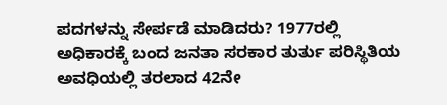ಪದಗಳನ್ನು ಸೇರ್ಪಡೆ ಮಾಡಿದರು? 1977ರಲ್ಲಿ ಅಧಿಕಾರಕ್ಕೆ ಬಂದ ಜನತಾ ಸರಕಾರ ತುರ್ತು ಪರಿಸ್ಥಿತಿಯ ಅವಧಿಯಲ್ಲಿ ತರಲಾದ 42ನೇ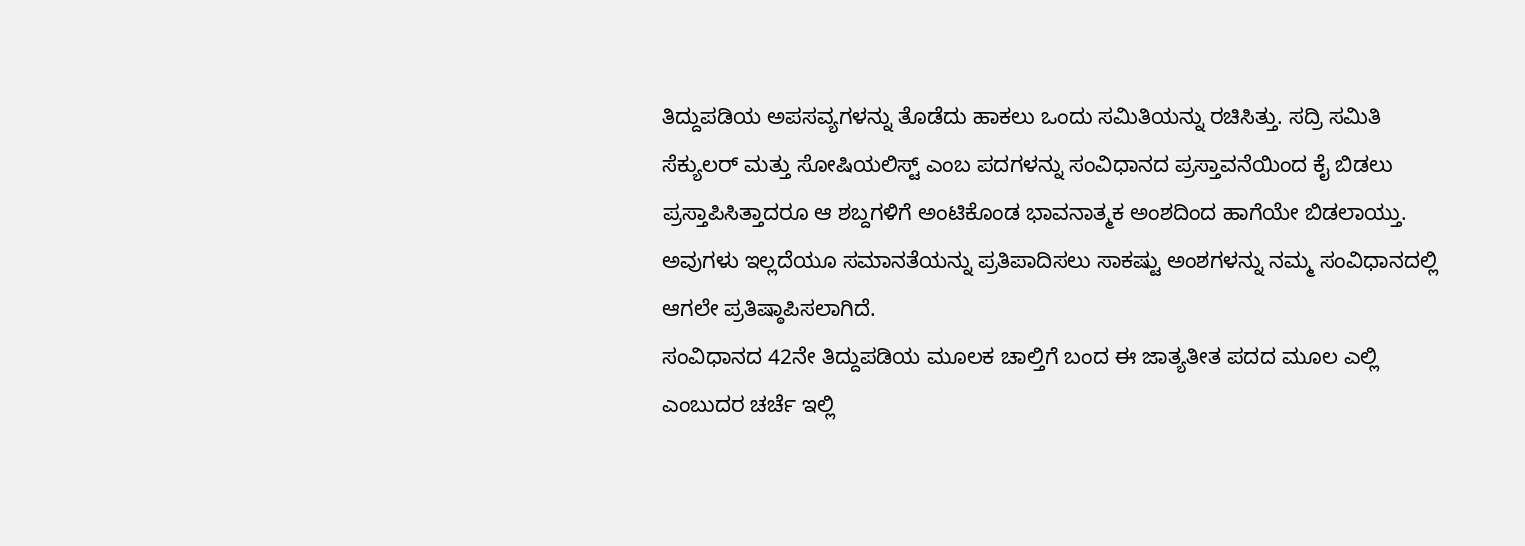ತಿದ್ದುಪಡಿಯ ಅಪಸವ್ಯಗಳನ್ನು ತೊಡೆದು ಹಾಕಲು ಒಂದು ಸಮಿತಿಯನ್ನು ರಚಿಸಿತ್ತು. ಸದ್ರಿ ಸಮಿತಿ ಸೆಕ್ಯುಲರ್ ಮತ್ತು ಸೋಷಿಯಲಿಸ್ಟ್ ಎಂಬ ಪದಗಳನ್ನು ಸಂವಿಧಾನದ ಪ್ರಸ್ತಾವನೆಯಿಂದ ಕೈ ಬಿಡಲು ಪ್ರಸ್ತಾಪಿಸಿತ್ತಾದರೂ ಆ ಶಬ್ದಗಳಿಗೆ ಅಂಟಿಕೊಂಡ ಭಾವನಾತ್ಮಕ ಅಂಶದಿಂದ ಹಾಗೆಯೇ ಬಿಡಲಾಯ್ತು. ಅವುಗಳು ಇಲ್ಲದೆಯೂ ಸಮಾನತೆಯನ್ನು ಪ್ರತಿಪಾದಿಸಲು ಸಾಕಷ್ಟು ಅಂಶಗಳನ್ನು ನಮ್ಮ ಸಂವಿಧಾನದಲ್ಲಿ ಆಗಲೇ ಪ್ರತಿಷ್ಠಾಪಿಸಲಾಗಿದೆ.
ಸಂವಿಧಾನದ 42ನೇ ತಿದ್ದುಪಡಿಯ ಮೂಲಕ ಚಾಲ್ತಿಗೆ ಬಂದ ಈ ಜಾತ್ಯತೀತ ಪದದ ಮೂಲ ಎಲ್ಲಿ ಎಂಬುದರ ಚರ್ಚೆ ಇಲ್ಲಿ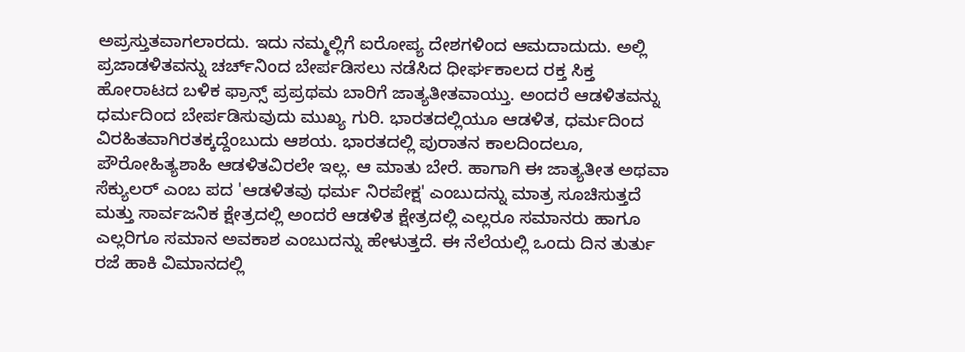ಅಪ್ರಸ್ತುತವಾಗಲಾರದು. ಇದು ನಮ್ಮಲ್ಲಿಗೆ ಐರೋಪ್ಯ ದೇಶಗಳಿಂದ ಆಮದಾದುದು. ಅಲ್ಲಿ ಪ್ರಜಾಡಳಿತವನ್ನು ಚರ್ಚ್‌ನಿಂದ ಬೇರ್ಪಡಿಸಲು ನಡೆಸಿದ ಧೀರ್ಘಕಾಲದ ರಕ್ತ ಸಿಕ್ತ ಹೋರಾಟದ ಬಳಿಕ ಫ್ರಾನ್ಸ್ ಪ್ರಪ್ರಥಮ ಬಾರಿಗೆ ಜಾತ್ಯತೀತವಾಯ್ತು. ಅಂದರೆ ಆಡಳಿತವನ್ನು ಧರ್ಮದಿಂದ ಬೇರ್ಪಡಿಸುವುದು ಮುಖ್ಯ ಗುರಿ. ಭಾರತದಲ್ಲಿಯೂ ಆಡಳಿತ, ಧರ್ಮದಿಂದ ವಿರಹಿತವಾಗಿರತಕ್ಕದ್ದೆಂಬುದು ಆಶಯ. ಭಾರತದಲ್ಲಿ ಪುರಾತನ ಕಾಲದಿಂದಲೂ, ಪೌರೋಹಿತ್ಯಶಾಹಿ ಆಡಳಿತವಿರಲೇ ಇಲ್ಲ. ಆ ಮಾತು ಬೇರೆ. ಹಾಗಾಗಿ ಈ ಜಾತ್ಯತೀತ ಅಥವಾ ಸೆಕ್ಯುಲರ್ ಎಂಬ ಪದ 'ಆಡಳಿತವು ಧರ್ಮ ನಿರಪೇಕ್ಷ' ಎಂಬುದನ್ನು ಮಾತ್ರ ಸೂಚಿಸುತ್ತದೆ ಮತ್ತು ಸಾರ್ವಜನಿಕ ಕ್ಷೇತ್ರದಲ್ಲಿ ಅಂದರೆ ಆಡಳಿತ ಕ್ಷೇತ್ರದಲ್ಲಿ ಎಲ್ಲರೂ ಸಮಾನರು ಹಾಗೂ ಎಲ್ಲರಿಗೂ ಸಮಾನ ಅವಕಾಶ ಎಂಬುದನ್ನು ಹೇಳುತ್ತದೆ. ಈ ನೆಲೆಯಲ್ಲಿ ಒಂದು ದಿನ ತುರ್ತು ರಜೆ ಹಾಕಿ ವಿಮಾನದಲ್ಲಿ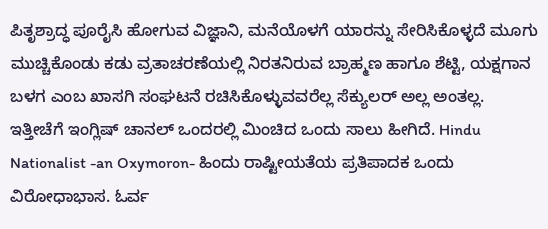ಪಿತೃಶ್ರಾದ್ಧ ಪೂರೈಸಿ ಹೋಗುವ ವಿಜ್ಞಾನಿ, ಮನೆಯೊಳಗೆ ಯಾರನ್ನು ಸೇರಿಸಿಕೊಳ್ಳದೆ ಮೂಗು ಮುಚ್ಚಿಕೊಂಡು ಕಡು ವ್ರತಾಚರಣೆಯಲ್ಲಿ ನಿರತನಿರುವ ಬ್ರಾಹ್ಮಣ ಹಾಗೂ ಶೆಟ್ಟಿ, ಯಕ್ಷಗಾನ ಬಳಗ ಎಂಬ ಖಾಸಗಿ ಸಂಘಟನೆ ರಚಿಸಿಕೊಳ್ಳುವವರೆಲ್ಲ ಸೆಕ್ಯುಲರ್ ಅಲ್ಲ ಅಂತಲ್ಲ.
ಇತ್ತೀಚೆಗೆ ಇಂಗ್ಲಿಷ್ ಚಾನಲ್ ಒಂದರಲ್ಲಿ ಮಿಂಚಿದ ಒಂದು ಸಾಲು ಹೀಗಿದೆ. Hindu Nationalist -an Oxymoron- ಹಿಂದು ರಾಷ್ಟೀಯತೆಯ ಪ್ರತಿಪಾದಕ ಒಂದು ವಿರೋಧಾಭಾಸ. ಓರ್ವ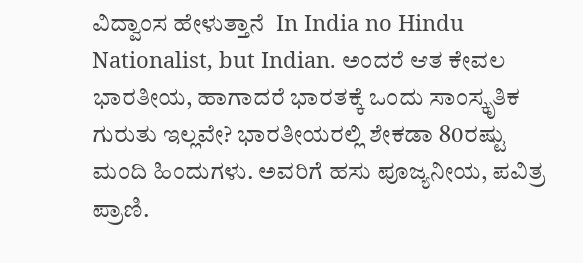ವಿದ್ವಾಂಸ ಹೇಳುತ್ತಾನೆ  In India no Hindu Nationalist, but Indian. ಅಂದರೆ ಆತ ಕೇವಲ ಭಾರತೀಯ, ಹಾಗಾದರೆ ಭಾರತಕ್ಕೆ ಒಂದು ಸಾಂಸ್ಕೃತಿಕ ಗುರುತು ಇಲ್ಲವೇ? ಭಾರತೀಯರಲ್ಲಿ ಶೇಕಡಾ 80ರಷ್ಟು ಮಂದಿ ಹಿಂದುಗಳು. ಅವರಿಗೆ ಹಸು ಪೂಜ್ಯನೀಯ, ಪವಿತ್ರ ಪ್ರಾಣಿ.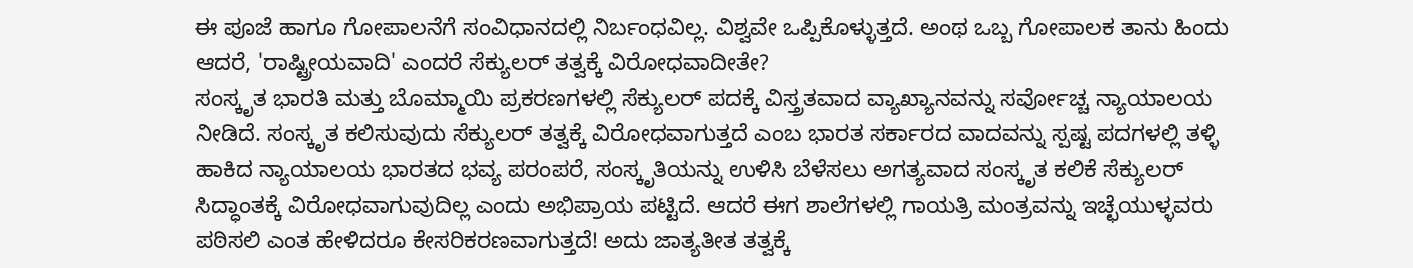ಈ ಪೂಜೆ ಹಾಗೂ ಗೋಪಾಲನೆಗೆ ಸಂವಿಧಾನದಲ್ಲಿ ನಿರ್ಬಂಧವಿಲ್ಲ. ವಿಶ್ವವೇ ಒಪ್ಪಿಕೊಳ್ಳುತ್ತದೆ. ಅಂಥ ಒಬ್ಬ ಗೋಪಾಲಕ ತಾನು ಹಿಂದು ಆದರೆ, 'ರಾಷ್ಟ್ರೀಯವಾದಿ' ಎಂದರೆ ಸೆಕ್ಯುಲರ್ ತತ್ವಕ್ಕೆ ವಿರೋಧವಾದೀತೇ?
ಸಂಸ್ಕೃತ ಭಾರತಿ ಮತ್ತು ಬೊಮ್ಮಾಯಿ ಪ್ರಕರಣಗಳಲ್ಲಿ ಸೆಕ್ಯುಲರ್ ಪದಕ್ಕೆ ವಿಸ್ತ್ರತವಾದ ವ್ಯಾಖ್ಯಾನವನ್ನು ಸರ್ವೋಚ್ಚ ನ್ಯಾಯಾಲಯ ನೀಡಿದೆ. ಸಂಸ್ಕೃತ ಕಲಿಸುವುದು ಸೆಕ್ಯುಲರ್ ತತ್ವಕ್ಕೆ ವಿರೋಧವಾಗುತ್ತದೆ ಎಂಬ ಭಾರತ ಸರ್ಕಾರದ ವಾದವನ್ನು ಸ್ಪಷ್ಟ ಪದಗಳಲ್ಲಿ ತಳ್ಳಿ ಹಾಕಿದ ನ್ಯಾಯಾಲಯ ಭಾರತದ ಭವ್ಯ ಪರಂಪರೆ, ಸಂಸ್ಕೃತಿಯನ್ನು ಉಳಿಸಿ ಬೆಳೆಸಲು ಅಗತ್ಯವಾದ ಸಂಸ್ಕೃತ ಕಲಿಕೆ ಸೆಕ್ಯುಲರ್ ಸಿದ್ಧಾಂತಕ್ಕೆ ವಿರೋಧವಾಗುವುದಿಲ್ಲ ಎಂದು ಅಭಿಪ್ರಾಯ ಪಟ್ಟಿದೆ. ಆದರೆ ಈಗ ಶಾಲೆಗಳಲ್ಲಿ ಗಾಯತ್ರಿ ಮಂತ್ರವನ್ನು ಇಚ್ಛೆಯುಳ್ಳವರು ಪಠಿಸಲಿ ಎಂತ ಹೇಳಿದರೂ ಕೇಸರಿಕರಣವಾಗುತ್ತದೆ! ಅದು ಜಾತ್ಯತೀತ ತತ್ವಕ್ಕೆ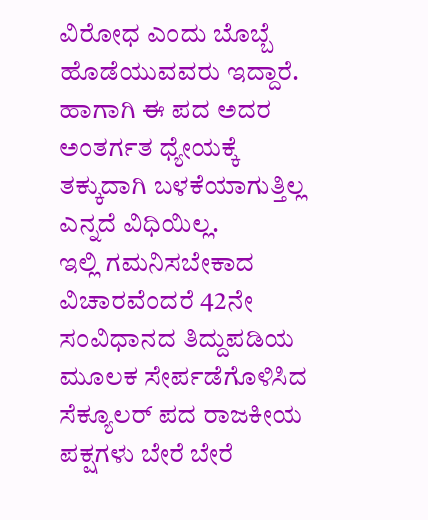ವಿರೋಧ ಎಂದು ಬೊಬ್ಬೆ ಹೊಡೆಯುವವರು ಇದ್ದಾರೆ. ಹಾಗಾಗಿ ಈ ಪದ ಅದರ ಅಂತರ್ಗತ ಧ್ಯೇಯಕ್ಕೆ ತಕ್ಕುದಾಗಿ ಬಳಕೆಯಾಗುತ್ತಿಲ್ಲ ಎನ್ನದೆ ವಿಧಿಯಿಲ್ಲ.
ಇಲ್ಲಿ ಗಮನಿಸಬೇಕಾದ ವಿಚಾರವೆಂದರೆ 42ನೇ ಸಂವಿಧಾನದ ತಿದ್ದುಪಡಿಯ ಮೂಲಕ ಸೇರ್ಪಡೆಗೊಳಿಸಿದ ಸೆಕ್ಯೂಲರ್ ಪದ ರಾಜಕೀಯ ಪಕ್ಷಗಳು ಬೇರೆ ಬೇರೆ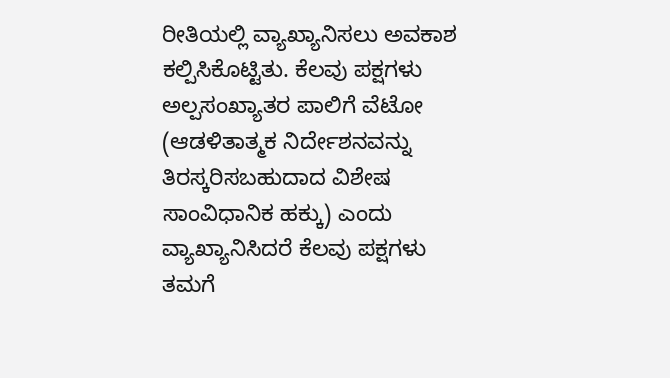ರೀತಿಯಲ್ಲಿ ವ್ಯಾಖ್ಯಾನಿಸಲು ಅವಕಾಶ ಕಲ್ಪಿಸಿಕೊಟ್ಟಿತು. ಕೆಲವು ಪಕ್ಷಗಳು ಅಲ್ಪಸಂಖ್ಯಾತರ ಪಾಲಿಗೆ ವೆಟೋ (ಆಡಳಿತಾತ್ಮಕ ನಿರ್ದೇಶನವನ್ನು ತಿರಸ್ಕರಿಸಬಹುದಾದ ವಿಶೇಷ ಸಾಂವಿಧಾನಿಕ ಹಕ್ಕು) ಎಂದು ವ್ಯಾಖ್ಯಾನಿಸಿದರೆ ಕೆಲವು ಪಕ್ಷಗಳು ತಮಗೆ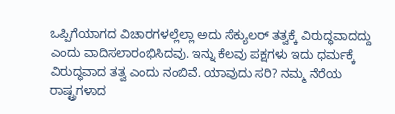ಒಪ್ಪಿಗೆಯಾಗದ ವಿಚಾರಗಳಲ್ಲೆಲ್ಲಾ ಅದು ಸೆಕ್ಯುಲರ್ ತತ್ವಕ್ಕೆ ವಿರುದ್ಧವಾದದ್ದು ಎಂದು ವಾದಿಸಲಾರಂಭಿಸಿದವು. ಇನ್ನು ಕೆಲವು ಪಕ್ಷಗಳು ಇದು ಧರ್ಮಕ್ಕೆ ವಿರುದ್ಧವಾದ ತತ್ವ ಎಂದು ನಂಬಿವೆ. ಯಾವುದು ಸರಿ? ನಮ್ಮ ನೆರೆಯ ರಾಷ್ಟ್ರಗಳಾದ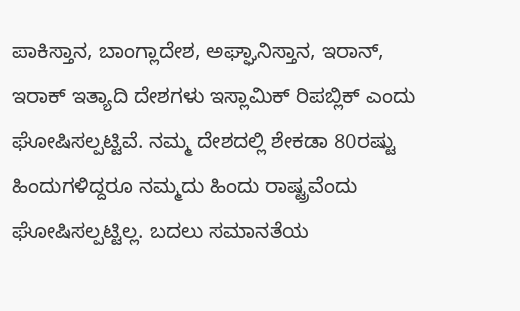ಪಾಕಿಸ್ತಾನ, ಬಾಂಗ್ಲಾದೇಶ, ಅಘ್ಘಾನಿಸ್ತಾನ, ಇರಾನ್, ಇರಾಕ್ ಇತ್ಯಾದಿ ದೇಶಗಳು ಇಸ್ಲಾಮಿಕ್ ರಿಪಬ್ಲಿಕ್ ಎಂದು ಘೋಷಿಸಲ್ಪಟ್ಟಿವೆ. ನಮ್ಮ ದೇಶದಲ್ಲಿ ಶೇಕಡಾ 80ರಷ್ಟು ಹಿಂದುಗಳಿದ್ದರೂ ನಮ್ಮದು ಹಿಂದು ರಾಷ್ಟ್ರವೆಂದು ಘೋಷಿಸಲ್ಪಟ್ಟಿಲ್ಲ. ಬದಲು ಸಮಾನತೆಯ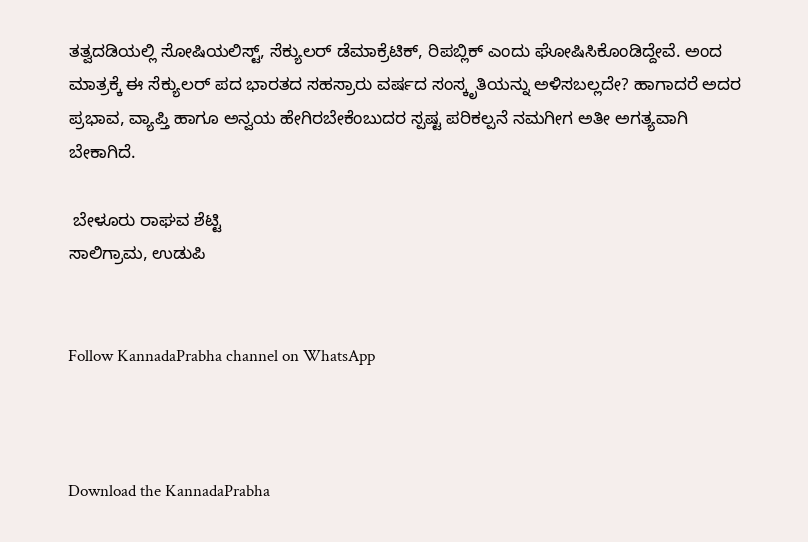ತತ್ವದಡಿಯಲ್ಲಿ ಸೋಷಿಯಲಿಸ್ಟ್, ಸೆಕ್ಯುಲರ್ ಡೆಮಾಕ್ರೆಟಿಕ್, ರಿಪಬ್ಲಿಕ್ ಎಂದು ಘೋಷಿಸಿಕೊಂಡಿದ್ದೇವೆ. ಅಂದ ಮಾತ್ರಕ್ಕೆ ಈ ಸೆಕ್ಯುಲರ್ ಪದ ಭಾರತದ ಸಹಸ್ರಾರು ವರ್ಷದ ಸಂಸ್ಕೃತಿಯನ್ನು ಅಳಿಸಬಲ್ಲದೇ? ಹಾಗಾದರೆ ಅದರ ಪ್ರಭಾವ, ವ್ಯಾಪ್ತಿ ಹಾಗೂ ಅನ್ವಯ ಹೇಗಿರಬೇಕೆಂಬುದರ ಸ್ಪಷ್ಟ ಪರಿಕಲ್ಪನೆ ನಮಗೀಗ ಅತೀ ಅಗತ್ಯವಾಗಿ ಬೇಕಾಗಿದೆ.

 ಬೇಳೂರು ರಾಘವ ಶೆಟ್ಟಿ
ಸಾಲಿಗ್ರಾಮ, ಉಡುಪಿ


Follow KannadaPrabha channel on WhatsApp



Download the KannadaPrabha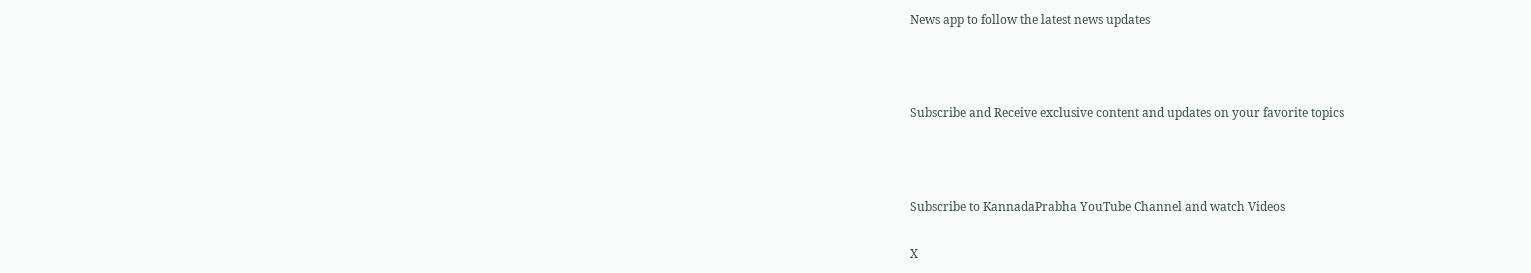News app to follow the latest news updates



Subscribe and Receive exclusive content and updates on your favorite topics



Subscribe to KannadaPrabha YouTube Channel and watch Videos

X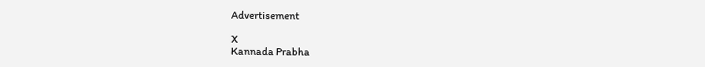Advertisement

X
Kannada Prabha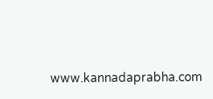www.kannadaprabha.com